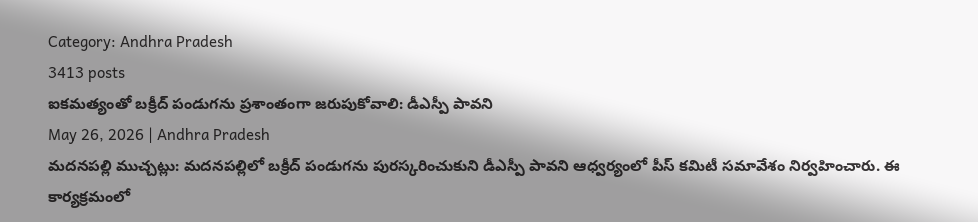Category: Andhra Pradesh
3413 posts
ఐకమత్యంతో బక్రీద్ పండుగను ప్రశాంతంగా జరుపుకోవాలి: డీఎస్పీ పావని
May 26, 2026 | Andhra Pradesh
మదనపల్లి ముచ్చట్లు: మదనపల్లిలో బక్రీద్ పండుగను పురస్కరించుకుని డీఎస్పీ పావని ఆధ్వర్యంలో పీస్ కమిటీ సమావేశం నిర్వహించారు. ఈ కార్యక్రమంలో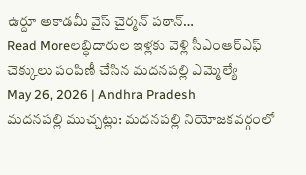ఉర్దూ అకాడమీ వైస్ చైర్మన్ పఠాన్…
Read Moreలబ్ధిదారుల ఇళ్లకు వెళ్లి సీఎంఆర్ఎఫ్ చెక్కులు పంపిణీ చేసిన మదనపల్లి ఎమ్మెల్యే
May 26, 2026 | Andhra Pradesh
మదనపల్లి ముచ్చట్లు: మదనపల్లి నియోజకవర్గంలో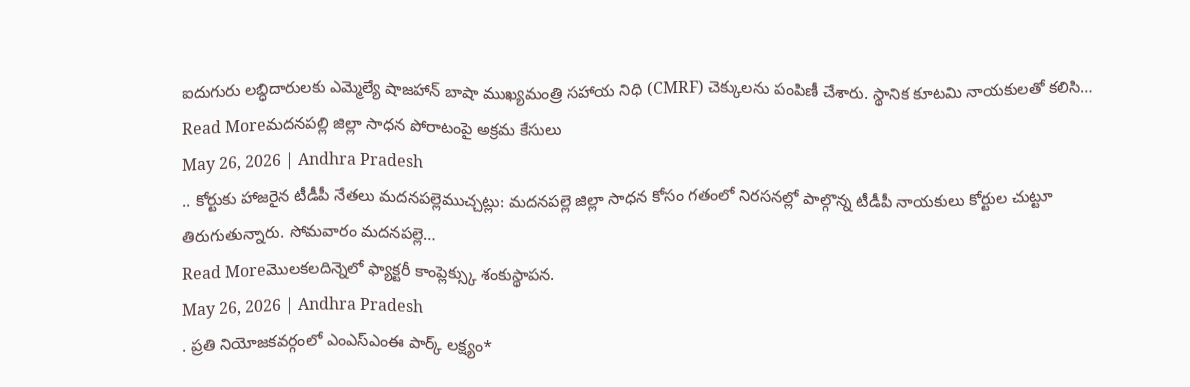ఐదుగురు లబ్ధిదారులకు ఎమ్మెల్యే షాజహాన్ బాషా ముఖ్యమంత్రి సహాయ నిధి (CMRF) చెక్కులను పంపిణీ చేశారు. స్థానిక కూటమి నాయకులతో కలిసి…
Read Moreమదనపల్లి జిల్లా సాధన పోరాటంపై అక్రమ కేసులు
May 26, 2026 | Andhra Pradesh
.. కోర్టుకు హాజరైన టీడీపీ నేతలు మదనపల్లెముచ్చట్లు: మదనపల్లె జిల్లా సాధన కోసం గతంలో నిరసనల్లో పాల్గొన్న టీడీపీ నాయకులు కోర్టుల చుట్టూ తిరుగుతున్నారు. సోమవారం మదనపల్లె…
Read Moreమొలకలదిన్నెలో ఫ్యాక్టరీ కాంప్లెక్స్కు శంకుస్థాపన.
May 26, 2026 | Andhra Pradesh
. ప్రతి నియోజకవర్గంలో ఎంఎస్ఎంఈ పార్క్ లక్ష్యం*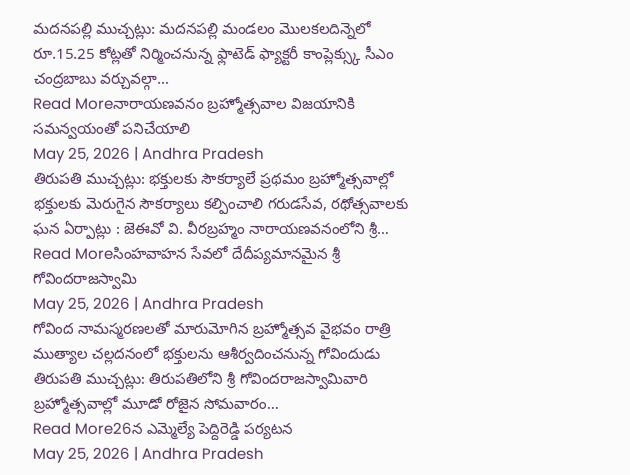మదనపల్లి ముచ్చట్లు: మదనపల్లి మండలం మొలకలదిన్నెలో రూ.15.25 కోట్లతో నిర్మించనున్న ఫ్లాటెడ్ ఫ్యాక్టరీ కాంప్లెక్స్కు సీఎం చంద్రబాబు వర్చువల్గా…
Read Moreనారాయణవనం బ్రహ్మోత్సవాల విజయానికి సమన్వయంతో పనిచేయాలి
May 25, 2026 | Andhra Pradesh
తిరుపతి ముచ్చట్లు: భక్తులకు సౌకర్యాలే ప్రథమం బ్రహ్మోత్సవాల్లో భక్తులకు మెరుగైన సౌకర్యాలు కల్పించాలి గరుడసేవ, రథోత్సవాలకు ఘన ఏర్పాట్లు : జెఈవో వి. వీరబ్రహ్మం నారాయణవనంలోని శ్రీ…
Read Moreసింహవాహన సేవలో దేదీప్యమానమైన శ్రీ గోవిందరాజస్వామి
May 25, 2026 | Andhra Pradesh
గోవింద నామస్మరణలతో మారుమోగిన బ్రహ్మోత్సవ వైభవం రాత్రి ముత్యాల చల్లదనంలో భక్తులను ఆశీర్వదించనున్న గోవిందుడు తిరుపతి ముచ్చట్లు: తిరుపతిలోని శ్రీ గోవిందరాజస్వామివారి బ్రహ్మోత్సవాల్లో మూడో రోజైన సోమవారం…
Read More26న ఎమ్మెల్యే పెద్దిరెడ్డి పర్యటన
May 25, 2026 | Andhra Pradesh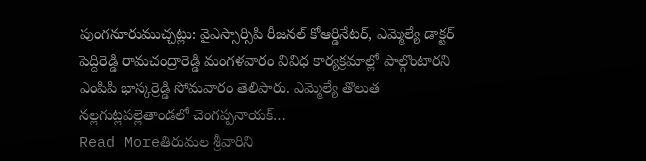పుంగనూరుముచ్చట్లు: వైఎస్సార్సిపి రీజనల్ కోఆర్డినేటర్, ఎమ్మెల్యే డాక్టర్ పెద్దిరెడ్డి రామచంద్రారెడ్డి మంగళవారం వివిధ కార్యక్రమాల్లో పాల్గొంటారని ఎంపిపి భాస్కర్రెడ్డి సోమవారం తెలిపారు. ఎమ్మెల్యే తొలుత నల్లగుట్లపల్లెతాండలో చెంగప్పనాయక్…
Read Moreతిరుమల శ్రీవారిని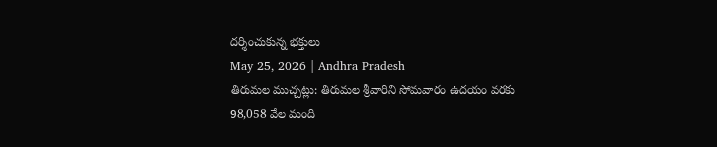దర్శించుకున్న భక్తులు
May 25, 2026 | Andhra Pradesh
తిరుమల ముచ్చట్లు: తిరుమల శ్రీవారిని సోమవారం ఉదయం వరకు 98,058 వేల మంది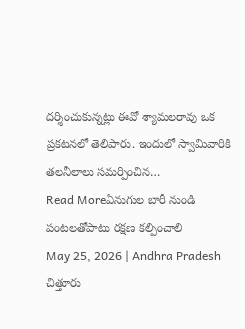దర్శించుకున్నట్లు ఈవో శ్యామలరావు ఒక ప్రకటనలో తెలిపారు. ఇందులో స్వామివారికి తలనీలాలు సమర్పించిన…
Read Moreఏనుగుల బారీ నుండి పంటలతోపాటు రక్షణ కల్పించాలి
May 25, 2026 | Andhra Pradesh
చిత్తూరు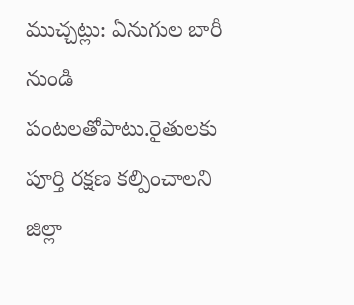ముచ్చట్లు: ఏనుగుల బారీ నుండి పంటలతోపాటు.రైతులకు పూర్తి రక్షణ కల్పించాలని జిల్లా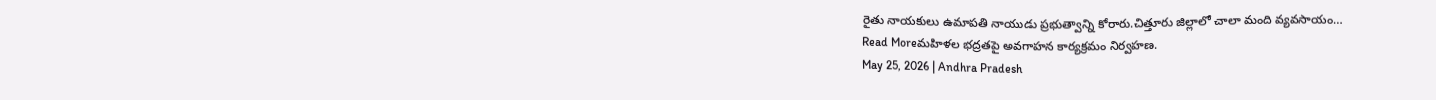రైతు నాయకులు ఉమాపతి నాయుడు ప్రభుత్వాన్ని కోరారు.చిత్తూరు జిల్లాలో చాలా మంది వ్యవసాయం…
Read Moreమహిళల భద్రతపై అవగాహన కార్యక్రమం నిర్వహణ.
May 25, 2026 | Andhra Pradesh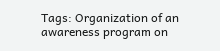Tags: Organization of an awareness program on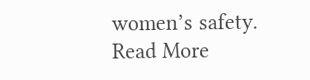women’s safety.
Read More